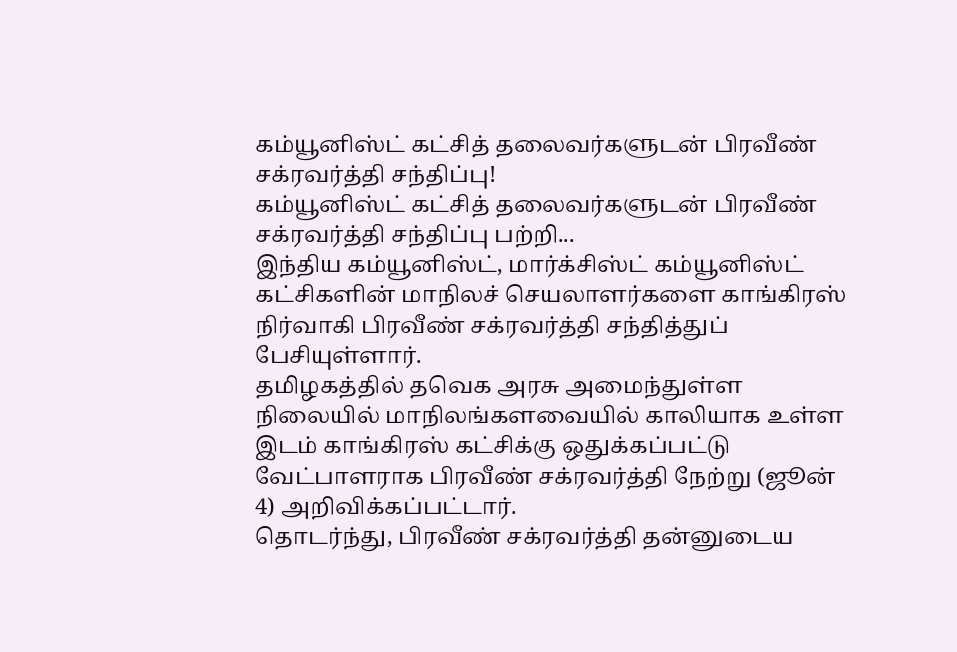கம்யூனிஸ்ட் கட்சித் தலைவர்களுடன் பிரவீண் சக்ரவர்த்தி சந்திப்பு!
கம்யூனிஸ்ட் கட்சித் தலைவர்களுடன் பிரவீண் சக்ரவர்த்தி சந்திப்பு பற்றி...
இந்திய கம்யூனிஸ்ட், மார்க்சிஸ்ட் கம்யூனிஸ்ட் கட்சிகளின் மாநிலச் செயலாளர்களை காங்கிரஸ் நிர்வாகி பிரவீண் சக்ரவர்த்தி சந்தித்துப் பேசியுள்ளார்.
தமிழகத்தில் தவெக அரசு அமைந்துள்ள நிலையில் மாநிலங்களவையில் காலியாக உள்ள இடம் காங்கிரஸ் கட்சிக்கு ஒதுக்கப்பட்டு வேட்பாளராக பிரவீண் சக்ரவர்த்தி நேற்று (ஜூன் 4) அறிவிக்கப்பட்டார்.
தொடர்ந்து, பிரவீண் சக்ரவர்த்தி தன்னுடைய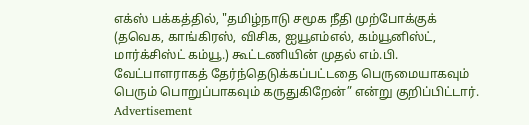எக்ஸ் பக்கத்தில், "தமிழ்நாடு சமூக நீதி முற்போக்குக் (தவெக, காங்கிரஸ், விசிக, ஐயூஎம்எல், கம்யூனிஸ்ட், மார்க்சிஸ்ட் கம்யூ.) கூட்டணியின் முதல் எம்.பி. வேட்பாளராகத் தேர்ந்தெடுக்கப்பட்டதை பெருமையாகவும் பெரும் பொறுப்பாகவும் கருதுகிறேன்” என்று குறிப்பிட்டார்.
Advertisement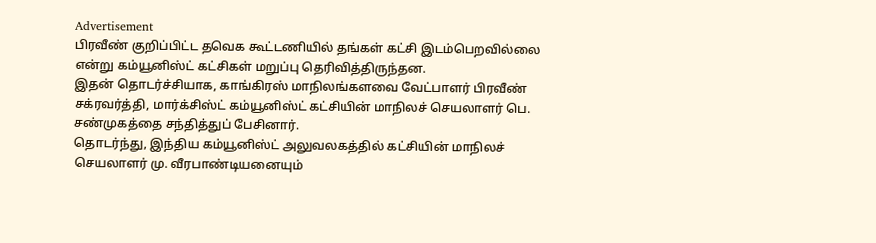Advertisement
பிரவீண் குறிப்பிட்ட தவெக கூட்டணியில் தங்கள் கட்சி இடம்பெறவில்லை என்று கம்யூனிஸ்ட் கட்சிகள் மறுப்பு தெரிவித்திருந்தன.
இதன் தொடர்ச்சியாக, காங்கிரஸ் மாநிலங்களவை வேட்பாளர் பிரவீண் சக்ரவர்த்தி, மார்க்சிஸ்ட் கம்யூனிஸ்ட் கட்சியின் மாநிலச் செயலாளர் பெ. சண்முகத்தை சந்தித்துப் பேசினார்.
தொடர்ந்து, இந்திய கம்யூனிஸ்ட் அலுவலகத்தில் கட்சியின் மாநிலச் செயலாளர் மு. வீரபாண்டியனையும்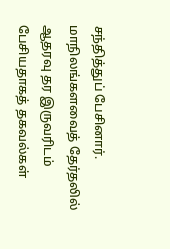சந்தித்துப் பேசினார்.
மாநிலங்களவைத் தேர்தலில் ஆதரவு தர இருவரிடம் பேசியதாகத் தகவல்கள்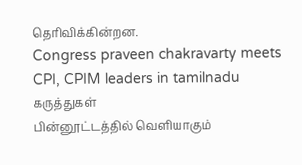தெரிவிக்கின்றன.
Congress praveen chakravarty meets CPI, CPIM leaders in tamilnadu
கருத்துகள்
பின்னூட்டத்தில் வெளியாகும்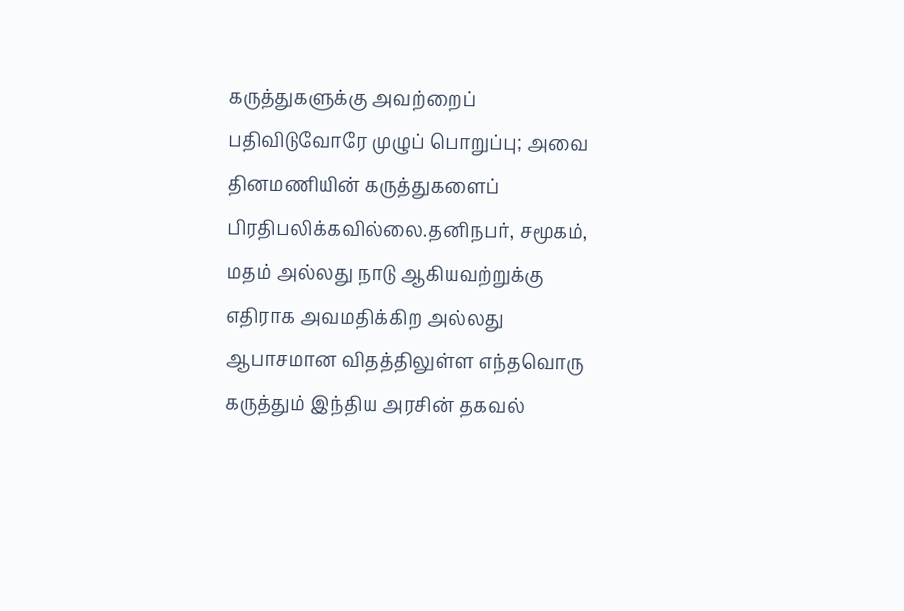கருத்துகளுக்கு அவற்றைப் பதிவிடுவோரே முழுப் பொறுப்பு; அவை தினமணியின் கருத்துகளைப் பிரதிபலிக்கவில்லை.தனிநபர், சமூகம், மதம் அல்லது நாடு ஆகியவற்றுக்கு எதிராக அவமதிக்கிற அல்லது ஆபாசமான விதத்திலுள்ள எந்தவொரு கருத்தும் இந்திய அரசின் தகவல்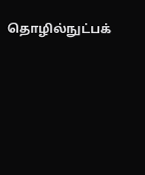தொழில்நுட்பக்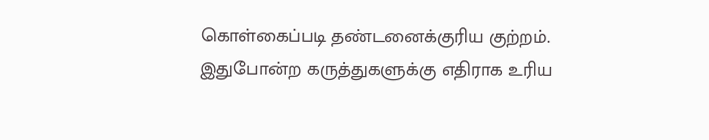கொள்கைப்படி தண்டனைக்குரிய குற்றம். இதுபோன்ற கருத்துகளுக்கு எதிராக உரிய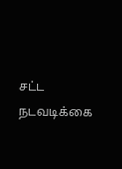சட்ட நடவடிக்கை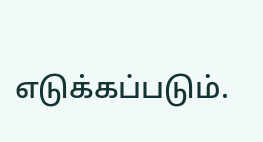எடுக்கப்படும்.